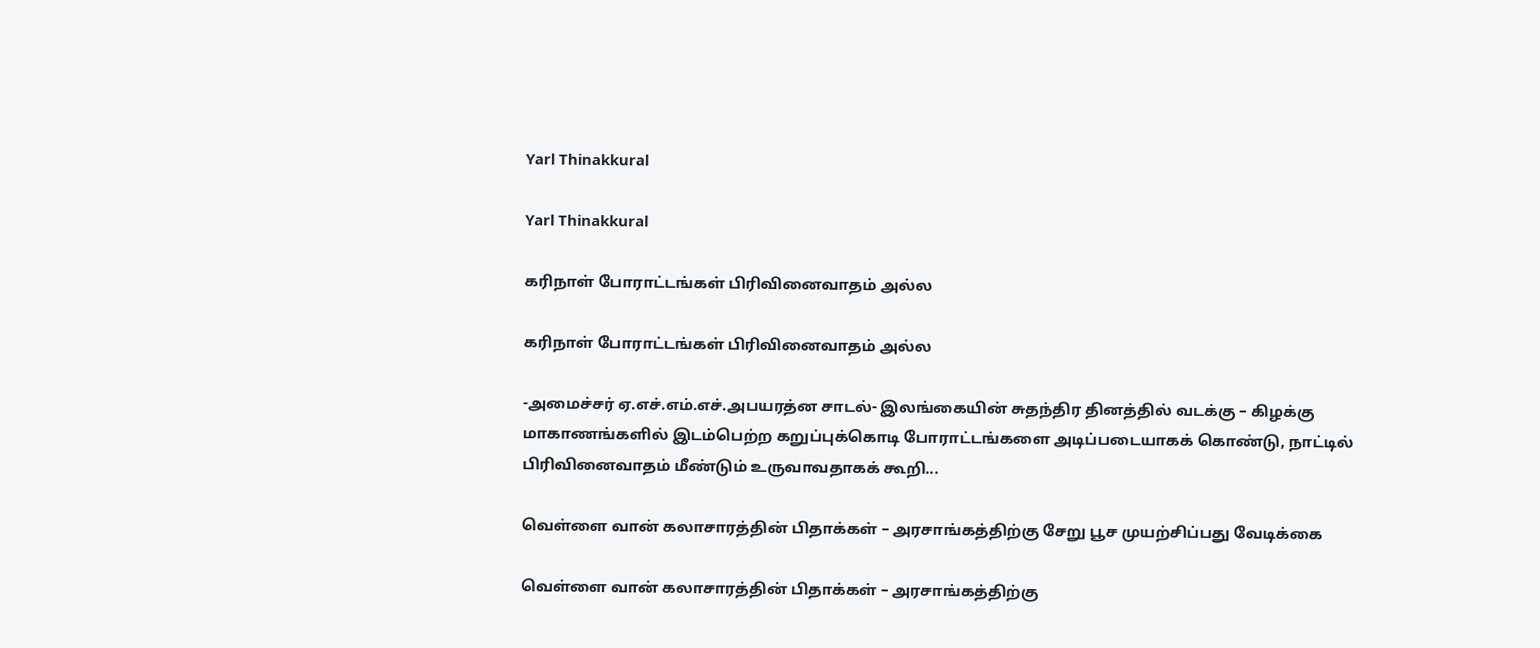Yarl Thinakkural

Yarl Thinakkural

கரிநாள் போராட்டங்கள் பிரிவினைவாதம் அல்ல

கரிநாள் போராட்டங்கள் பிரிவினைவாதம் அல்ல

-அமைச்சர் ஏ.எச்.எம்.எச்.அபயரத்ன சாடல்- இலங்கையின் சுதந்திர தினத்தில் வடக்கு – கிழக்கு மாகாணங்களில் இடம்பெற்ற கறுப்புக்கொடி போராட்டங்களை அடிப்படையாகக் கொண்டு, நாட்டில் பிரிவினைவாதம் மீண்டும் உருவாவதாகக் கூறி...

வெள்ளை வான் கலாசாரத்தின் பிதாக்கள் – அரசாங்கத்திற்கு சேறு பூச முயற்சிப்பது வேடிக்கை

வெள்ளை வான் கலாசாரத்தின் பிதாக்கள் – அரசாங்கத்திற்கு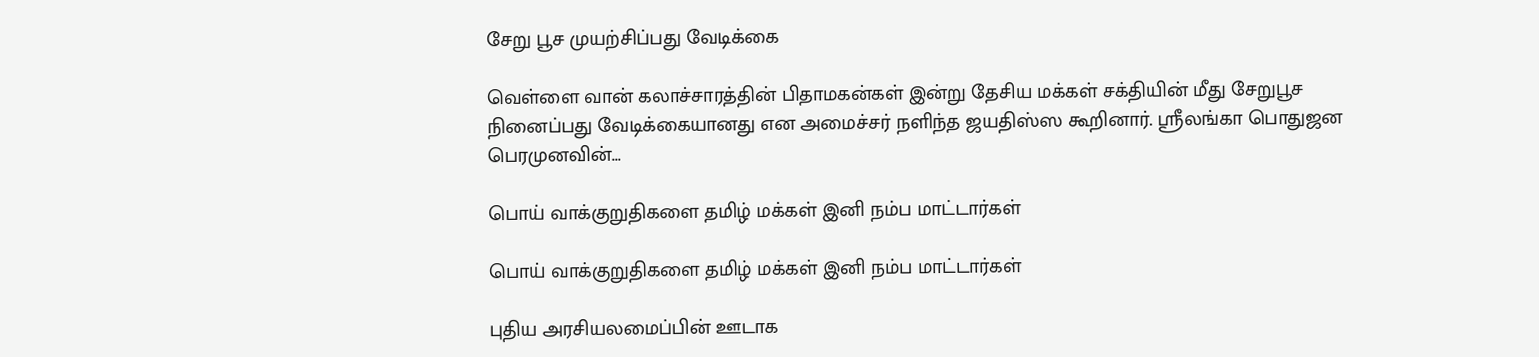சேறு பூச முயற்சிப்பது வேடிக்கை

வெள்ளை வான் கலாச்சாரத்தின் பிதாமகன்கள் இன்று தேசிய மக்கள் சக்தியின் மீது சேறுபூச நினைப்பது வேடிக்கையானது என அமைச்சர் நளிந்த ஜயதிஸ்ஸ கூறினார். ஸ்ரீலங்கா பொதுஜன பெரமுனவின்...

பொய் வாக்குறுதிகளை தமிழ் மக்கள் இனி நம்ப மாட்டார்கள்

பொய் வாக்குறுதிகளை தமிழ் மக்கள் இனி நம்ப மாட்டார்கள்

புதிய அரசியலமைப்பின் ஊடாக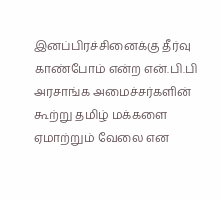இனப்பிரச்சினைக்கு தீர்வு காண்போம் என்ற என்.பி.பி அரசாங்க அமைச்சர்களின் கூற்று தமிழ் மக்களை ஏமாற்றும் வேலை என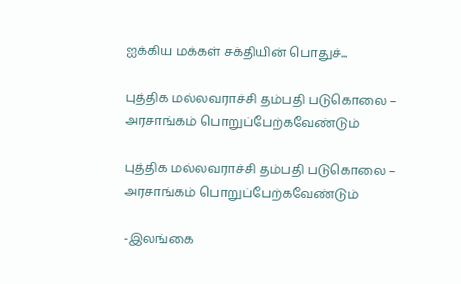ஐக்கிய மக்கள் சக்தியின் பொதுச்...

புத்திக மல்லவராச்சி தம்பதி படுகொலை – அரசாங்கம் பொறுப்பேற்கவேண்டும்

புத்திக மல்லவராச்சி தம்பதி படுகொலை – அரசாங்கம் பொறுப்பேற்கவேண்டும்

-இலங்கை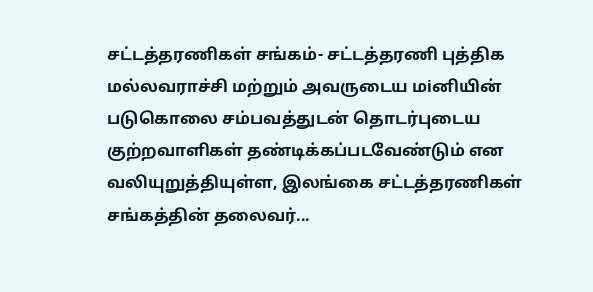சட்டத்தரணிகள் சங்கம்- சட்டத்தரணி புத்திக மல்லவராச்சி மற்றும் அவருடைய மiனியின் படுகொலை சம்பவத்துடன் தொடர்புடைய குற்றவாளிகள் தண்டிக்கப்படவேண்டும் என வலியுறுத்தியுள்ள, இலங்கை சட்டத்தரணிகள் சங்கத்தின் தலைவர்...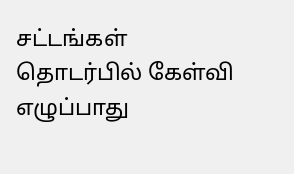சட்டங்கள் தொடர்பில் கேள்வி எழுப்பாது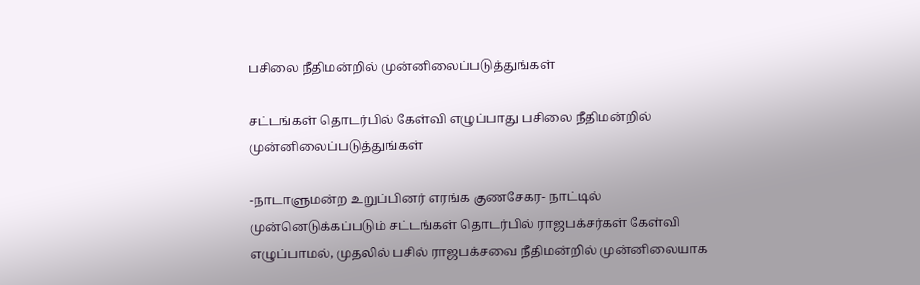பசிலை நீதிமன்றில் முன்னிலைப்படுத்துங்கள்

சட்டங்கள் தொடர்பில் கேள்வி எழுப்பாது பசிலை நீதிமன்றில் முன்னிலைப்படுத்துங்கள்

-நாடாளுமன்ற உறுப்பினர் எரங்க குணசேகர- நாட்டில் முன்னெடுக்கப்படும் சட்டங்கள் தொடர்பில் ராஜபக்சர்கள் கேள்வி எழுப்பாமல், முதலில் பசில் ராஜபக்சவை நீதிமன்றில் முன்னிலையாக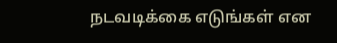நடவடிக்கை எடுங்கள் என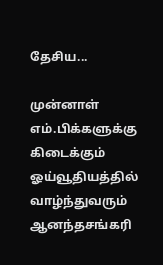தேசிய...

முன்னாள் எம்.பிக்களுக்கு கிடைக்கும் ஓய்வூதியத்தில் வாழ்ந்துவரும் ஆனந்தசங்கரி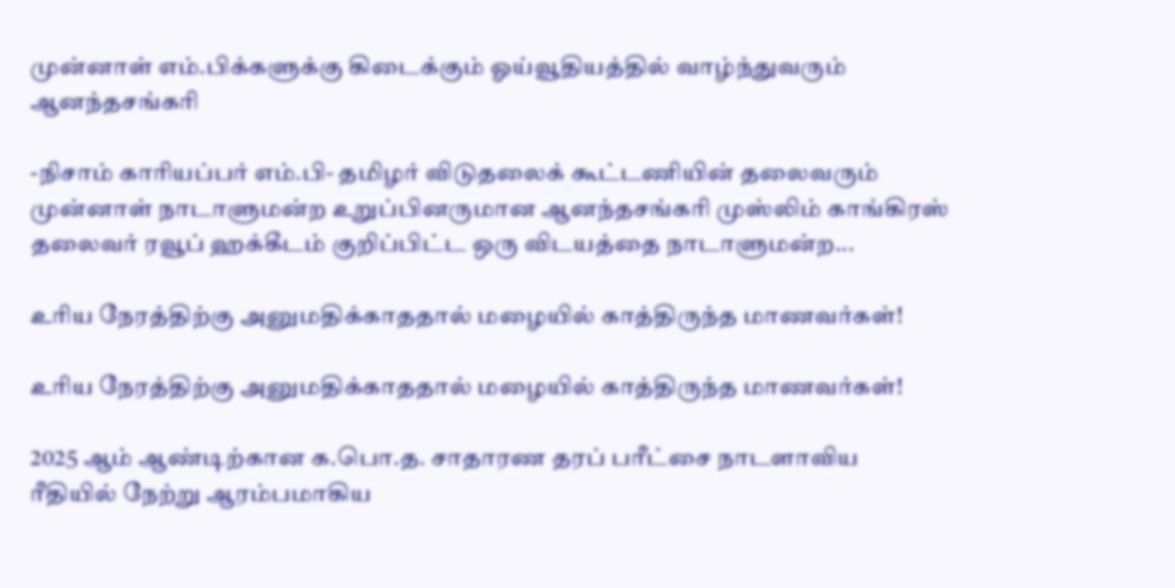முன்னாள் எம்.பிக்களுக்கு கிடைக்கும் ஓய்வூதியத்தில் வாழ்ந்துவரும் ஆனந்தசங்கரி

-நிசாம் காரியப்பர் எம்.பி- தமிழர் விடுதலைக் கூட்டணியின் தலைவரும் முன்னாள் நாடாளுமன்ற உறுப்பினருமான ஆனந்தசங்கரி முஸ்லிம் காங்கிரஸ் தலைவர் ரவூப் ஹக்கீடம் குறிப்பிட்ட ஒரு விடயத்தை நாடாளுமன்ற...

உரிய நேரத்திற்கு அனுமதிக்காததால் மழையில் காத்திருந்த மாணவர்கள்!

உரிய நேரத்திற்கு அனுமதிக்காததால் மழையில் காத்திருந்த மாணவர்கள்!

2025 ஆம் ஆண்டிற்கான க.பொ.த. சாதாரண தரப் பரீட்சை நாடளாவிய ரீதியில் நேற்று ஆரம்பமாகிய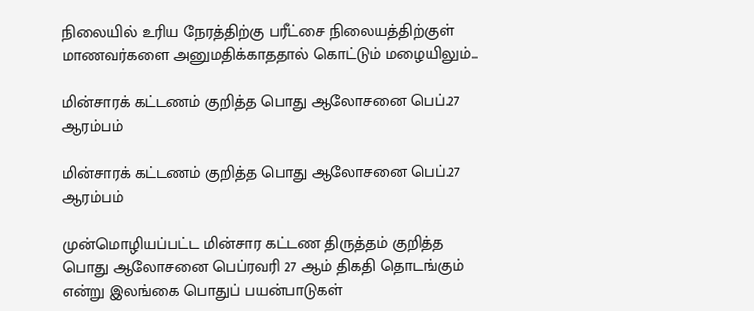நிலையில் உரிய நேரத்திற்கு பரீட்சை நிலையத்திற்குள் மாணவர்களை அனுமதிக்காததால் கொட்டும் மழையிலும்...

மின்சாரக் கட்டணம் குறித்த பொது ஆலோசனை பெப்.27 ஆரம்பம்

மின்சாரக் கட்டணம் குறித்த பொது ஆலோசனை பெப்.27 ஆரம்பம்

முன்மொழியப்பட்ட மின்சார கட்டண திருத்தம் குறித்த பொது ஆலோசனை பெப்ரவரி 27 ஆம் திகதி தொடங்கும் என்று இலங்கை பொதுப் பயன்பாடுகள்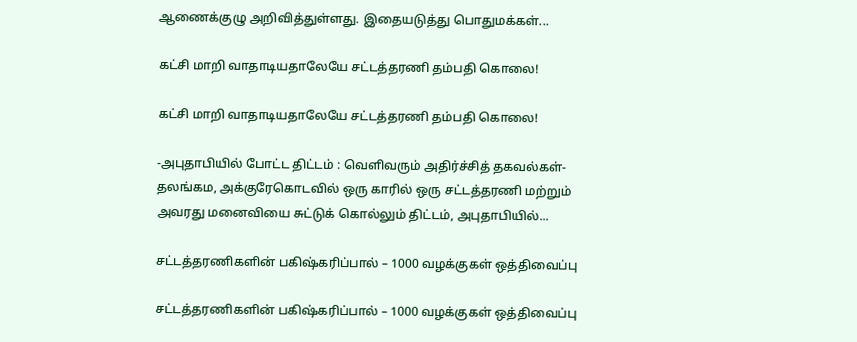ஆணைக்குழு அறிவித்துள்ளது. இதையடுத்து பொதுமக்கள்...

கட்சி மாறி வாதாடியதாலேயே சட்டத்தரணி தம்பதி கொலை!

கட்சி மாறி வாதாடியதாலேயே சட்டத்தரணி தம்பதி கொலை!

-அபுதாபியில் போட்ட திட்டம் : வெளிவரும் அதிர்ச்சித் தகவல்கள்- தலங்கம, அக்குரேகொடவில் ஒரு காரில் ஒரு சட்டத்தரணி மற்றும் அவரது மனைவியை சுட்டுக் கொல்லும் திட்டம், அபுதாபியில்...

சட்டத்தரணிகளின் பகிஷ்கரிப்பால் – 1000 வழக்குகள் ஒத்திவைப்பு

சட்டத்தரணிகளின் பகிஷ்கரிப்பால் – 1000 வழக்குகள் ஒத்திவைப்பு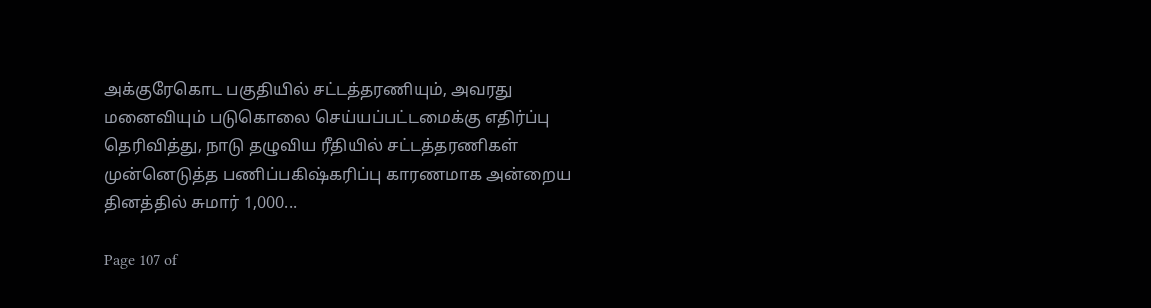அக்குரேகொட பகுதியில் சட்டத்தரணியும், அவரது மனைவியும் படுகொலை செய்யப்பட்டமைக்கு எதிர்ப்பு தெரிவித்து, நாடு தழுவிய ரீதியில் சட்டத்தரணிகள் முன்னெடுத்த பணிப்பகிஷ்கரிப்பு காரணமாக அன்றைய தினத்தில் சுமார் 1,000...

Page 107 of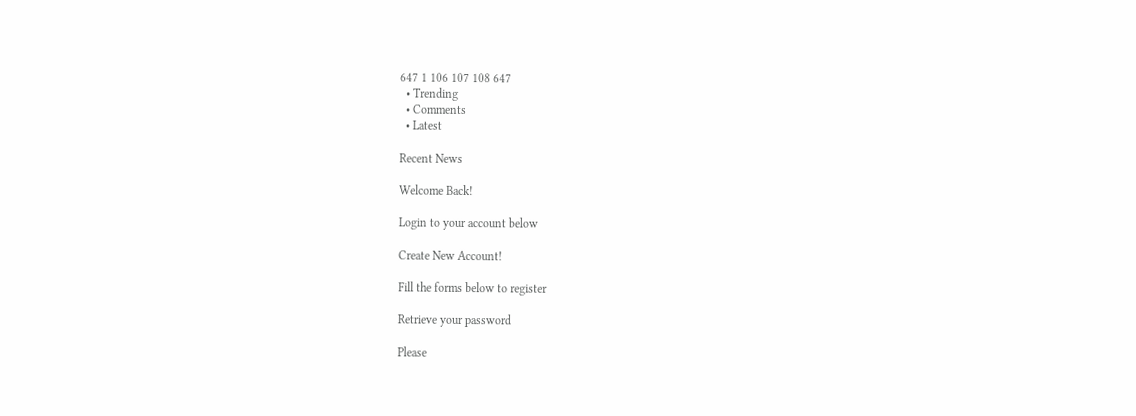647 1 106 107 108 647
  • Trending
  • Comments
  • Latest

Recent News

Welcome Back!

Login to your account below

Create New Account!

Fill the forms below to register

Retrieve your password

Please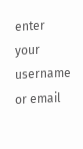enter your username or email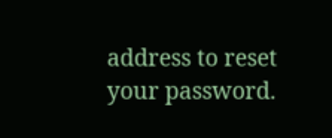address to reset your password.